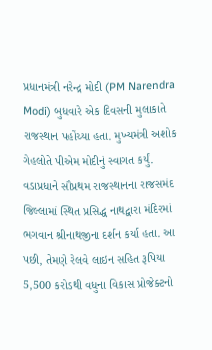પ્રધાનમંત્રી નરેન્દ્ર મોદી (PM Narendra Modi) બુધવારે એક દિવસની મુલાકાતે રાજસ્થાન પહોંચ્યા હતા. મુખ્યમંત્રી અશોક ગેહલોતે પીએમ મોદીનું સ્વાગત કર્યું. વડાપ્રધાને સૌપ્રથમ રાજસ્થાનના રાજસમંદ જિલ્લામાં સ્થિત પ્રસિદ્ધ નાથદ્વારા મંદિરમાં ભગવાન શ્રીનાથજીના દર્શન કર્યા હતા. આ પછી, તેમણે રેલવે લાઇન સહિત રૂપિયા 5,500 કરોડથી વધુના વિકાસ પ્રોજેક્ટનો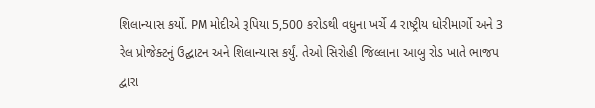શિલાન્યાસ કર્યો. PM મોદીએ રૂપિયા 5,500 કરોડથી વધુના ખર્ચે 4 રાષ્ટ્રીય ધોરીમાર્ગો અને 3 રેલ પ્રોજેક્ટનું ઉદ્ઘાટન અને શિલાન્યાસ કર્યું. તેઓ સિરોહી જિલ્લાના આબુ રોડ ખાતે ભાજપ દ્વારા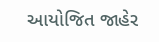આયોજિત જાહેર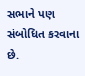સભાને પણ સંબોધિત કરવાના છે.